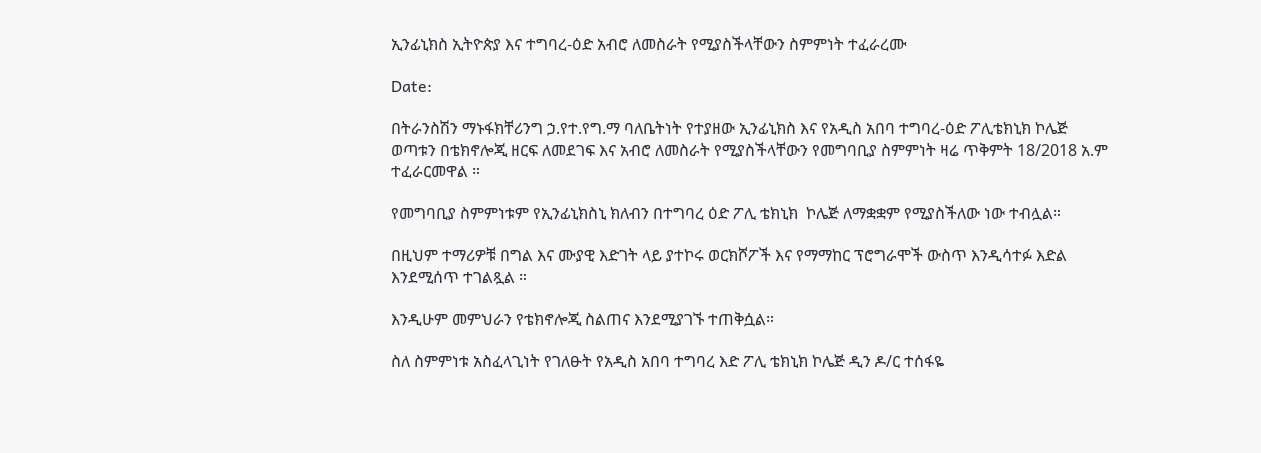ኢንፊኒክስ ኢትዮጵያ እና ተግባረ-ዕድ አብሮ ለመስራት የሚያስችላቸውን ስምምነት ተፈራረሙ

Date:

በትራንስሽን ማኑፋክቸሪንግ ኃ.የተ.የግ.ማ ባለቤትነት የተያዘው ኢንፊኒክስ እና የአዲስ አበባ ተግባረ-ዕድ ፖሊቴክኒክ ኮሌጅ ወጣቱን በቴክኖሎጂ ዘርፍ ለመደገፍ እና አብሮ ለመስራት የሚያስችላቸውን የመግባቢያ ስምምነት ዛሬ ጥቅምት 18/2018 አ.ም ተፈራርመዋል ።

የመግባቢያ ስምምነቱም የኢንፊኒክስኒ ክለብን በተግባረ ዕድ ፖሊ ቴክኒክ  ኮሌጅ ለማቋቋም የሚያስችለው ነው ተብሏል።

በዚህም ተማሪዎቹ በግል እና ሙያዊ እድገት ላይ ያተኮሩ ወርክሾፖች እና የማማከር ፕሮግራሞች ውስጥ እንዲሳተፉ እድል እንደሚሰጥ ተገልጿል ።

እንዲሁም መምህራን የቴክኖሎጂ ስልጠና እንደሚያገኙ ተጠቅሷል።

ስለ ስምምነቱ አስፈላጊነት የገለፁት የአዲስ አበባ ተግባረ እድ ፖሊ ቴክኒክ ኮሌጅ ዲን ዶ/ር ተሰፋዬ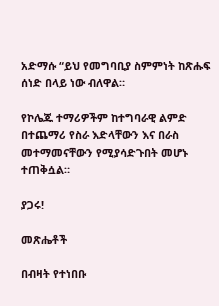አድማሱ “ይህ የመግባቢያ ስምምነት ከጽሑፍ ሰነድ በላይ ነው ብለዋል።

የኮሌጁ ተማሪዎችም ከተግባራዊ ልምድ በተጨማሪ የስራ እድላቸውን እና በራስ መተማመናቸውን የሚያሳድጉበት መሆኑ ተጠቅሷል።

ያጋሩ!

መጽሔቶች

በብዛት የተነበቡ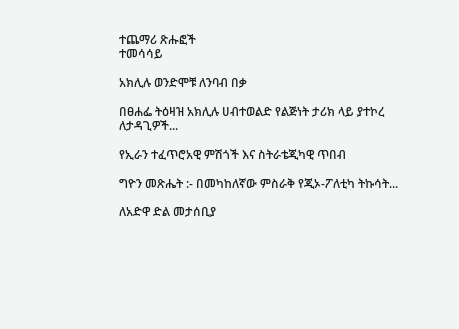ተጨማሪ ጽሑፎች
ተመሳሳይ

አክሊሉ ወንድሞቹ ለንባብ በቃ

በፀሐፌ ትዕዛዝ አክሊሉ ሀብተወልድ የልጅነት ታሪክ ላይ ያተኮረ ለታዳጊዎች...

የኢራን ተፈጥሮአዊ ምሽጎች እና ስትራቴጂካዊ ጥበብ

ግዮን መጽሔት :- በመካከለኛው ምስራቅ የጂኦ-ፖለቲካ ትኩሳት...

ለአድዋ ድል መታሰቢያ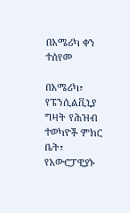በአሜሪካ ቀን ተሰየመ

በአሜሪካ፣ የፔንሲልቪኒያ ግዛት የሕዝብ ተወካዮች ምክር ቤት፣ የአውሮፓዊያኑ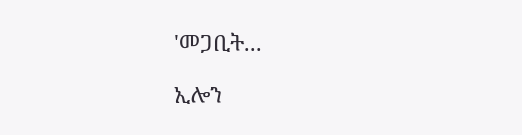'መጋቢት...

ኢሎን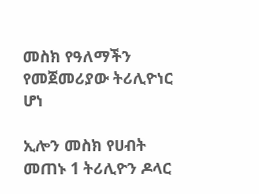መስክ የዓለማችን የመጀመሪያው ትሪሊዮነር ሆነ

ኢሎን መስክ የሀብት መጠኑ 1 ትሪሊዮን ዶላር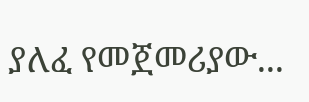ያለፈ የመጀመሪያው...